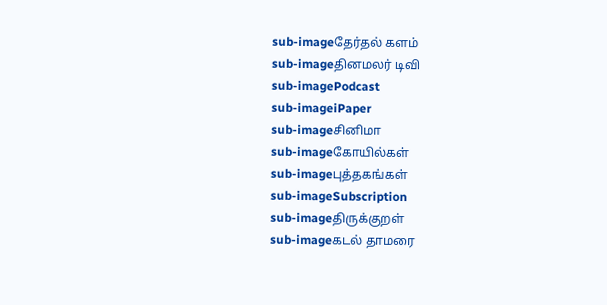sub-imageதேர்தல் களம்
sub-imageதினமலர் டிவி
sub-imagePodcast
sub-imageiPaper
sub-imageசினிமா
sub-imageகோயில்கள்
sub-imageபுத்தகங்கள்
sub-imageSubscription
sub-imageதிருக்குறள்
sub-imageகடல் தாமரை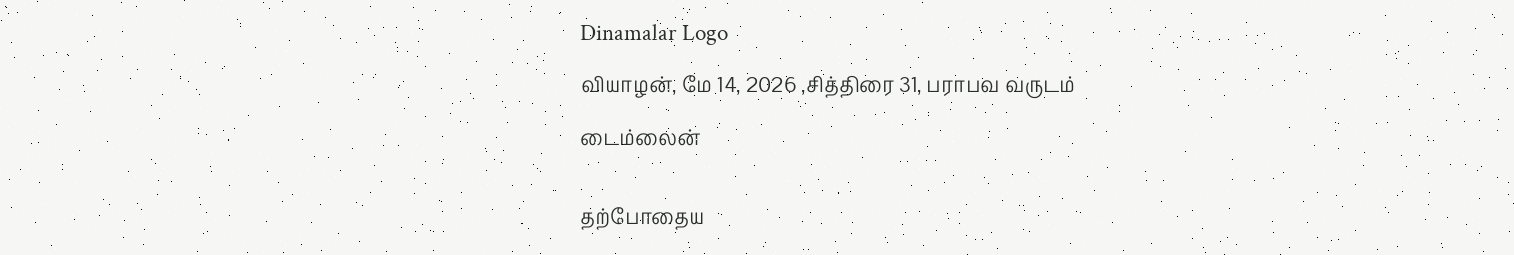Dinamalar Logo

வியாழன், மே 14, 2026 ,சித்திரை 31, பராபவ வருடம்

டைம்லைன்


தற்போதைய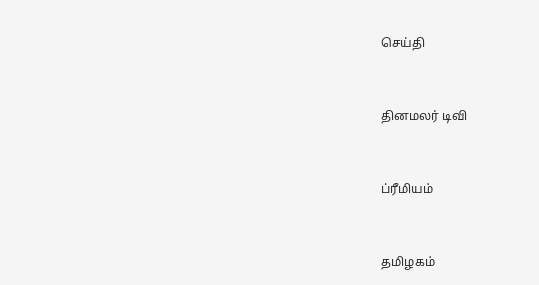செய்தி


தினமலர் டிவி


ப்ரீமியம்


தமிழகம்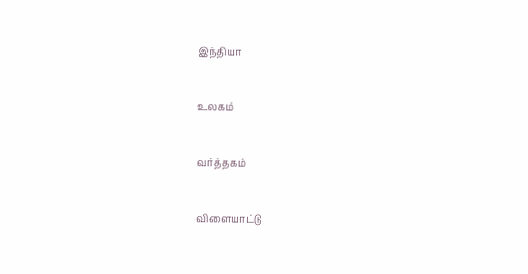இந்தியா


உலகம்


வர்த்தகம்


விளையாட்டு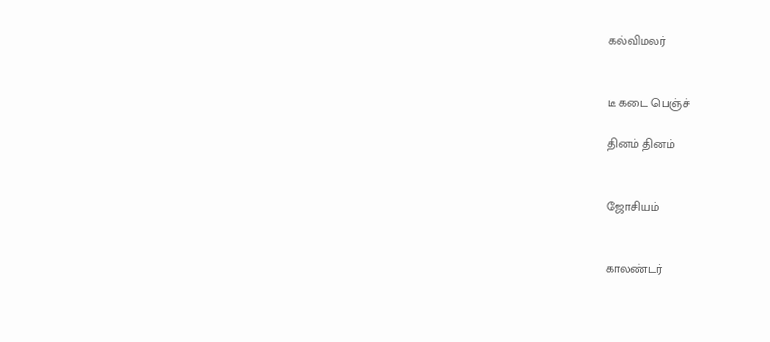கல்விமலர்


டீ கடை பெஞ்ச்

தினம் தினம்


ஜோசியம்


காலண்டர்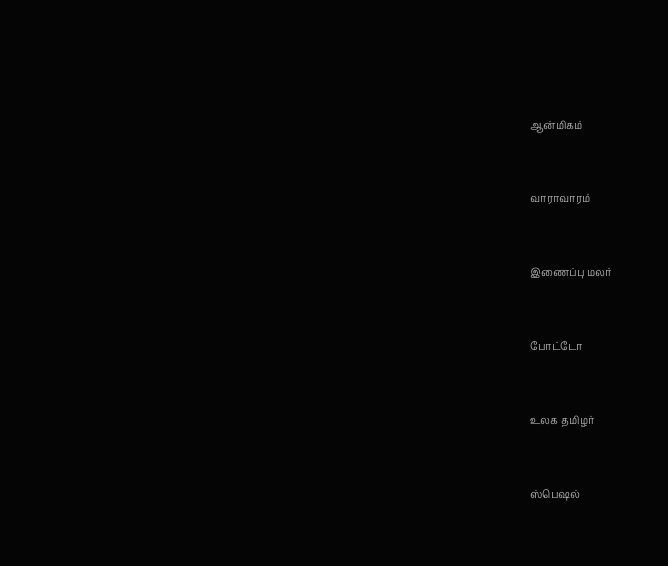ஆன்மிகம்


வாராவாரம்


இணைப்பு மலர்


போட்டோ


உலக தமிழர்


ஸ்பெஷல்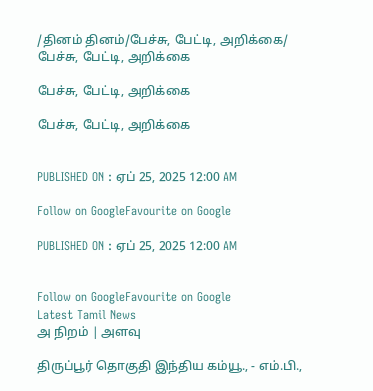/தினம் தினம்/பேச்சு, பேட்டி, அறிக்கை/ பேச்சு, பேட்டி, அறிக்கை

பேச்சு, பேட்டி, அறிக்கை

பேச்சு, பேட்டி, அறிக்கை


PUBLISHED ON : ஏப் 25, 2025 12:00 AM

Follow on GoogleFavourite on Google

PUBLISHED ON : ஏப் 25, 2025 12:00 AM


Follow on GoogleFavourite on Google
Latest Tamil News
அ நிறம் | அளவு

திருப்பூர் தொகுதி இந்திய கம்யூ., - எம்.பி.,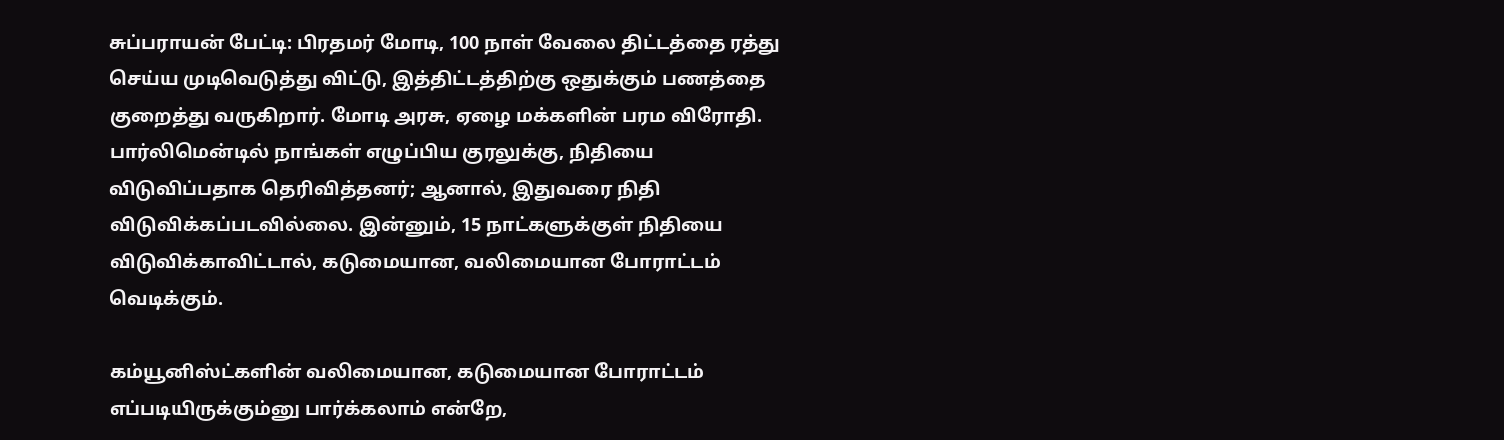சுப்பராயன் பேட்டி: பிரதமர் ‍மோடி, 100 நாள் வேலை திட்டத்தை ரத்து செய்ய முடிவெடுத்து விட்டு, இத்திட்டத்திற்கு ஒதுக்கும் பணத்தை குறைத்து வருகிறார். மோடி அரசு, ஏழை மக்களின் பரம விரோதி. பார்லிமென்டில் நாங்கள் எழுப்பிய குரலுக்கு, நிதியை விடுவிப்பதாக தெரிவித்தனர்; ஆனால், இதுவரை நிதி விடுவிக்கப்படவில்லை. இன்னும், 15 நாட்களுக்குள் நிதியை விடுவிக்காவிட்டால், கடுமையான, வலிமையான போராட்டம் வெடிக்கும்.

கம்யூனிஸ்ட்களின் வலிமையான, கடுமையான போராட்டம் எப்படியிருக்கும்னு பார்க்கலாம் என்றே,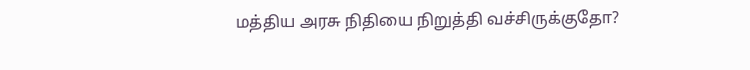மத்திய அரசு நிதியை நிறுத்தி வச்சிருக்குதோ?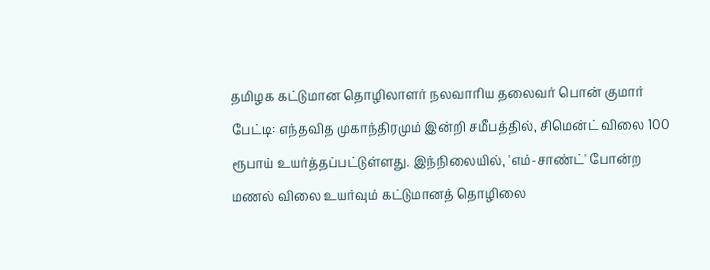தமிழக கட்டுமான தொழிலாளர் நலவாரிய தலைவர் பொன் குமார் பேட்டி: எந்தவித முகாந்திரமும் இன்றி சமீபத்தில், சிமென்ட் விலை 100 ரூபாய் உயர்த்தப்பட்டுள்ளது. இந்நிலையில், 'எம்-சாண்ட்' போன்ற மணல் விலை உயர்வும் கட்டுமானத் தொழிலை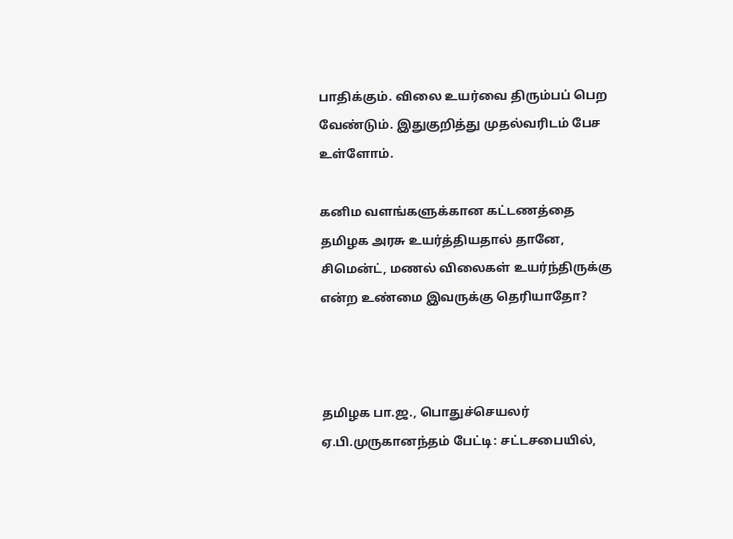பாதிக்கும். விலை உயர்வை திரும்பப் பெற வேண்டும். இதுகுறித்து முதல்வரிடம் பேச உள்ளோம்.

கனிம வளங்களுக்கான கட்டணத்தை தமிழக அரசு உயர்த்தியதால் தானே, சிமென்ட், மணல் விலைகள் உயர்ந்திருக்கு என்ற உண்மை இவருக்கு தெரியாதோ?



தமிழக பா.ஜ., பொதுச்செயலர் ஏ.பி.முருகானந்தம் பேட்டி: சட்டசபையில்,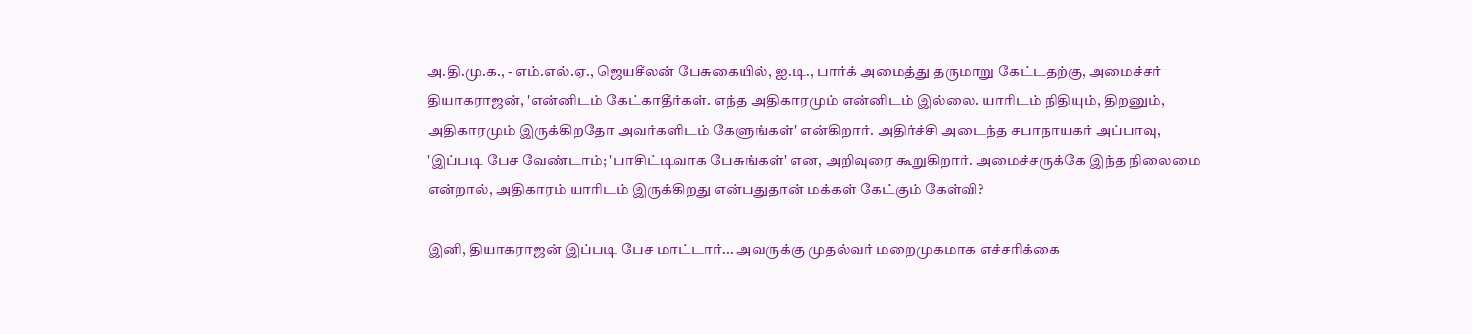அ.தி.மு.க., - எம்.எல்.ஏ., ஜெயசீலன் பேசுகையில், ஐ.டி., பார்க் அமைத்து தருமாறு கேட்டதற்கு, அமைச்சர் தியாகராஜன், 'என்னிடம் கேட்காதீர்கள். எந்த அதிகாரமும் என்னிடம் இல்லை. யாரிடம் நிதியும், திறனும், அதிகாரமும் இருக்கிறதோ அவர்களிடம் கேளுங்கள்' என்கிறார். அதிர்ச்சி அடைந்த சபாநாயகர் அப்பாவு, 'இப்படி பேச வேண்டாம்; 'பாசிட்டிவாக பேசுங்கள்' என, அறிவுரை கூறுகிறார். அமைச்சருக்கே இந்த நிலைமை என்றால், அதிகாரம் யாரிடம் இருக்கிறது என்பதுதான் மக்கள் கேட்கும் கேள்வி?

இனி, தியாகராஜன் இப்படி பேச மாட்டார்... அவருக்கு முதல்வர் மறைமுகமாக எச்சரிக்கை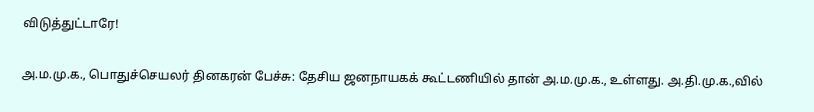விடுத்துட்டாரே!

அ.ம.மு.க., பொதுச்செயலர் தினகரன் பேச்சு: தேசிய ஜனநாயகக் கூட்டணியில் தான் அ.ம.மு.க., உள்ளது. அ.தி.மு.க.,வில்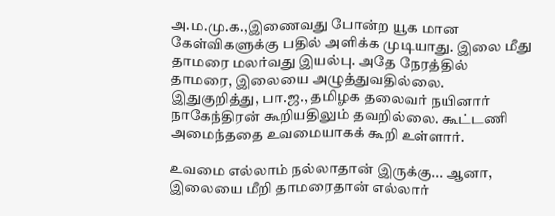அ.ம.மு.க.,இணைவது போன்ற யூக மான கேள்விகளுக்கு பதில் அளிக்க முடியாது. இலை மீது தாமரை மலர்வது இயல்பு. அதே நேரத்தில் தாமரை, இலையை அழுத்துவதில்லை. இதுகுறித்து, பா.ஜ., தமிழக தலைவர் நயினார் நாகேந்திரன் கூறியதிலும் தவறில்லை. கூட்டணி அமைந்ததை உவமையாகக் கூறி உள்ளார்.

உவமை எல்லாம் நல்லாதான் இருக்கு... ஆனா, இலையை மீறி தாமரைதான் எல்லார்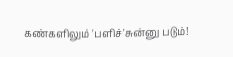கண்களிலும் 'பளிச்'சுன்னு படும்!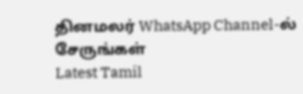தினமலர் WhatsApp Channel-ல் சேருங்கள்
Latest Tamil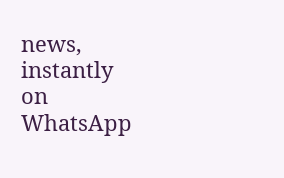news, instantly on WhatsApp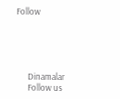Follow





      Dinamalar
      Follow us